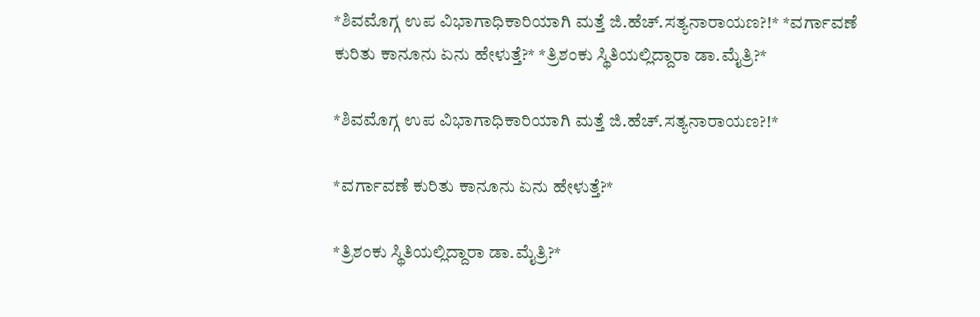*ಶಿವಮೊಗ್ಗ ಉಪ ವಿಭಾಗಾಧಿಕಾರಿಯಾಗಿ ಮತ್ತೆ ಜಿ.ಹೆಚ್.ಸತ್ಯನಾರಾಯಣ?!* *ವರ್ಗಾವಣೆ ಕುರಿತು ಕಾನೂನು ಏನು ಹೇಳುತ್ತೆ?* *ತ್ರಿಶಂಕು ಸ್ಥಿತಿಯಲ್ಲಿದ್ದಾರಾ ಡಾ.ಮೈತ್ರಿ?*

*ಶಿವಮೊಗ್ಗ ಉಪ ವಿಭಾಗಾಧಿಕಾರಿಯಾಗಿ ಮತ್ತೆ ಜಿ.ಹೆಚ್.ಸತ್ಯನಾರಾಯಣ?!*

*ವರ್ಗಾವಣೆ ಕುರಿತು ಕಾನೂನು ಏನು ಹೇಳುತ್ತೆ?*

*ತ್ರಿಶಂಕು ಸ್ಥಿತಿಯಲ್ಲಿದ್ದಾರಾ ಡಾ.ಮೈತ್ರಿ?*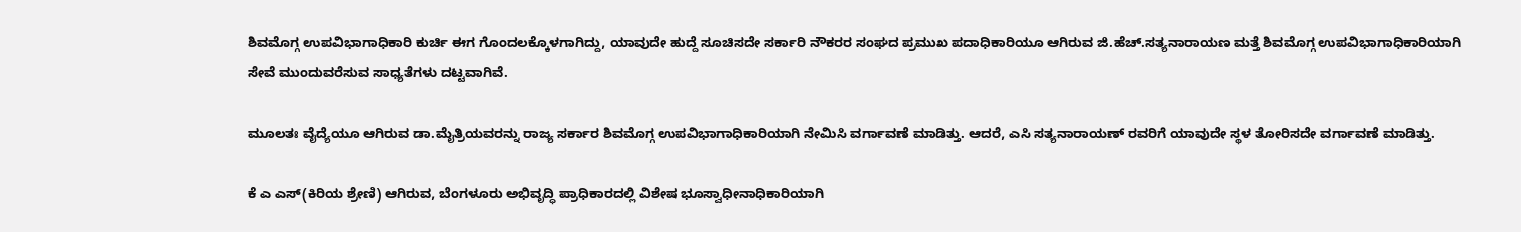ಶಿವಮೊಗ್ಗ ಉಪವಿಭಾಗಾಧಿಕಾರಿ ಕುರ್ಚಿ ಈಗ ಗೊಂದಲಕ್ಕೊಳಗಾಗಿದ್ದು, ಯಾವುದೇ ಹುದ್ದೆ ಸೂಚಿಸದೇ ಸರ್ಕಾರಿ ನೌಕರರ ಸಂಘದ ಪ್ರಮುಖ ಪದಾಧಿಕಾರಿಯೂ ಆಗಿರುವ ಜಿ.ಹೆಚ್.ಸತ್ಯನಾರಾಯಣ ಮತ್ತೆ ಶಿವಮೊಗ್ಗ ಉಪವಿಭಾಗಾಧಿಕಾರಿಯಾಗಿ ಸೇವೆ ಮುಂದುವರೆಸುವ ಸಾಧ್ಯತೆಗಳು ದಟ್ಟವಾಗಿವೆ.

ಮೂಲತಃ ವೈದ್ಯೆಯೂ ಆಗಿರುವ ಡಾ.ಮೈತ್ರಿಯವರನ್ನು ರಾಜ್ಯ ಸರ್ಕಾರ ಶಿವಮೊಗ್ಗ ಉಪವಿಭಾಗಾಧಿಕಾರಿಯಾಗಿ ನೇಮಿಸಿ ವರ್ಗಾವಣೆ ಮಾಡಿತ್ತು. ಆದರೆ, ಎಸಿ ಸತ್ಯನಾರಾಯಣ್ ರವರಿಗೆ ಯಾವುದೇ ಸ್ಥಳ ತೋರಿಸದೇ ವರ್ಗಾವಣೆ ಮಾಡಿತ್ತು.

ಕೆ ಎ ಎಸ್(ಕಿರಿಯ ಶ್ರೇಣಿ) ಆಗಿರುವ, ಬೆಂಗಳೂರು ಅಭಿವೃದ್ಧಿ ಪ್ರಾಧಿಕಾರದಲ್ಲಿ ವಿಶೇಷ ಭೂಸ್ವಾಧೀನಾಧಿಕಾರಿಯಾಗಿ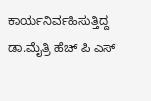ಕಾರ್ಯನಿರ್ವಹಿಸುತ್ತಿದ್ದ ಡಾ.ಮೈತ್ರಿ ಹೆಚ್ ಪಿ ಎಸ್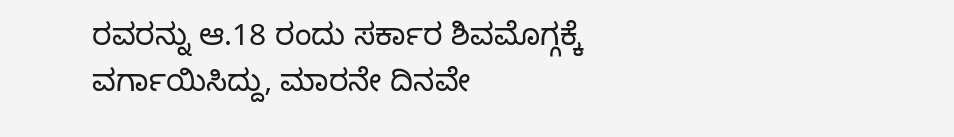ರವರನ್ನು ಆ.18 ರಂದು ಸರ್ಕಾರ ಶಿವಮೊಗ್ಗಕ್ಕೆ ವರ್ಗಾಯಿಸಿದ್ದು, ಮಾರನೇ ದಿನವೇ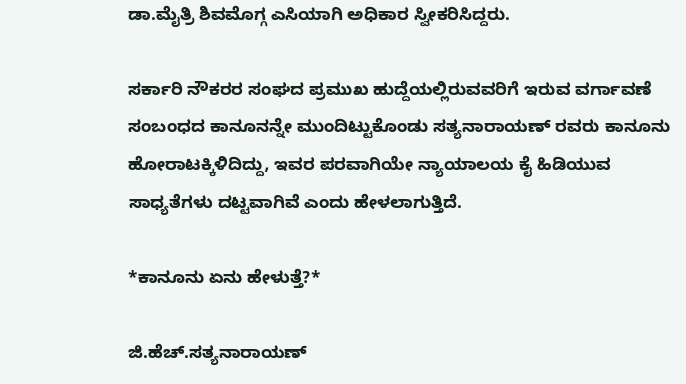ಡಾ.ಮೈತ್ರಿ ಶಿವಮೊಗ್ಗ ಎಸಿಯಾಗಿ ಅಧಿಕಾರ ಸ್ವೀಕರಿಸಿದ್ದರು.

ಸರ್ಕಾರಿ ನೌಕರರ ಸಂಘದ ಪ್ರಮುಖ ಹುದ್ದೆಯಲ್ಲಿರುವವರಿಗೆ ಇರುವ ವರ್ಗಾವಣೆ ಸಂಬಂಧದ ಕಾನೂನನ್ನೇ ಮುಂದಿಟ್ಟುಕೊಂಡು ಸತ್ಯನಾರಾಯಣ್ ರವರು ಕಾನೂನು ಹೋರಾಟಕ್ಕಿಳಿದಿದ್ದು, ಇವರ ಪರವಾಗಿಯೇ ನ್ಯಾಯಾಲಯ ಕೈ ಹಿಡಿಯುವ ಸಾಧ್ಯತೆಗಳು ದಟ್ಟವಾಗಿವೆ ಎಂದು ಹೇಳಲಾಗುತ್ತಿದೆ.

*ಕಾನೂನು ಏನು ಹೇಳುತ್ತೆ?*

ಜಿ.ಹೆಚ್.ಸತ್ಯನಾರಾಯಣ್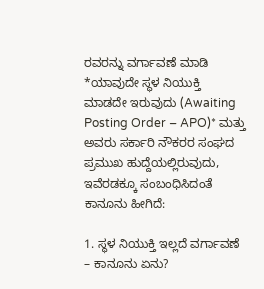ರವರನ್ನು ವರ್ಗಾವಣೆ ಮಾಡಿ *ಯಾವುದೇ ಸ್ಥಳ ನಿಯುಕ್ತಿ ಮಾಡದೇ ಇರುವುದು (Awaiting Posting Order – APO)* ಮತ್ತು ಅವರು ಸರ್ಕಾರಿ ನೌಕರರ ಸಂಘದ ಪ್ರಮುಖ ಹುದ್ದೆಯಲ್ಲಿರುವುದು, ಇವೆರಡಕ್ಕೂ ಸಂಬಂಧಿಸಿದಂತೆ ಕಾನೂನು ಹೀಗಿದೆ:

1. ಸ್ಥಳ ನಿಯುಕ್ತಿ ಇಲ್ಲದೆ ವರ್ಗಾವಣೆ – ಕಾನೂನು ಏನು?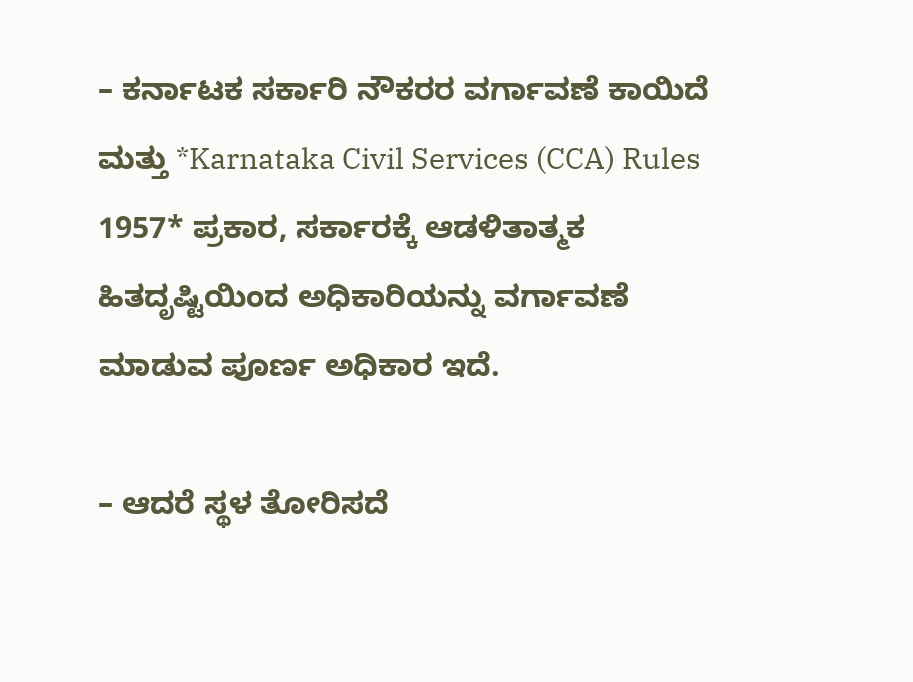– ಕರ್ನಾಟಕ ಸರ್ಕಾರಿ ನೌಕರರ ವರ್ಗಾವಣೆ ಕಾಯಿದೆ ಮತ್ತು *Karnataka Civil Services (CCA) Rules 1957* ಪ್ರಕಾರ, ಸರ್ಕಾರಕ್ಕೆ ಆಡಳಿತಾತ್ಮಕ ಹಿತದೃಷ್ಟಿಯಿಂದ ಅಧಿಕಾರಿಯನ್ನು ವರ್ಗಾವಣೆ ಮಾಡುವ ಪೂರ್ಣ ಅಧಿಕಾರ ಇದೆ.

– ಆದರೆ ಸ್ಥಳ ತೋರಿಸದೆ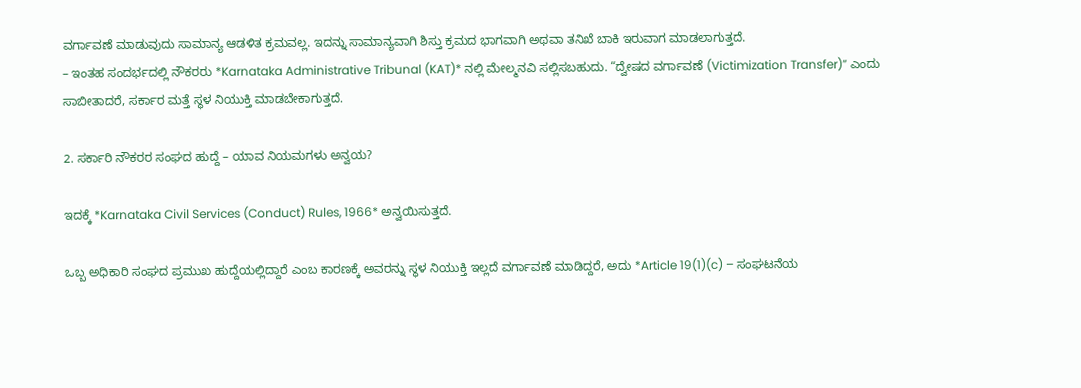ವರ್ಗಾವಣೆ ಮಾಡುವುದು ಸಾಮಾನ್ಯ ಆಡಳಿತ ಕ್ರಮವಲ್ಲ. ಇದನ್ನು ಸಾಮಾನ್ಯವಾಗಿ ಶಿಸ್ತು ಕ್ರಮದ ಭಾಗವಾಗಿ ಅಥವಾ ತನಿಖೆ ಬಾಕಿ ಇರುವಾಗ ಮಾಡಲಾಗುತ್ತದೆ.
– ಇಂತಹ ಸಂದರ್ಭದಲ್ಲಿ ನೌಕರರು *Karnataka Administrative Tribunal (KAT)* ನಲ್ಲಿ ಮೇಲ್ಮನವಿ ಸಲ್ಲಿಸಬಹುದು. “ದ್ವೇಷದ ವರ್ಗಾವಣೆ (Victimization Transfer)” ಎಂದು ಸಾಬೀತಾದರೆ, ಸರ್ಕಾರ ಮತ್ತೆ ಸ್ಥಳ ನಿಯುಕ್ತಿ ಮಾಡಬೇಕಾಗುತ್ತದೆ.

2. ಸರ್ಕಾರಿ ನೌಕರರ ಸಂಘದ ಹುದ್ದೆ – ಯಾವ ನಿಯಮಗಳು ಅನ್ವಯ?

ಇದಕ್ಕೆ *Karnataka Civil Services (Conduct) Rules, 1966* ಅನ್ವಯಿಸುತ್ತದೆ.

ಒಬ್ಬ ಅಧಿಕಾರಿ ಸಂಘದ ಪ್ರಮುಖ ಹುದ್ದೆಯಲ್ಲಿದ್ದಾರೆ ಎಂಬ ಕಾರಣಕ್ಕೆ ಅವರನ್ನು ಸ್ಥಳ ನಿಯುಕ್ತಿ ಇಲ್ಲದೆ ವರ್ಗಾವಣೆ ಮಾಡಿದ್ದರೆ, ಅದು *Article 19(1)(c) – ಸಂಘಟನೆಯ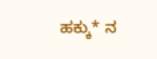ಹಕ್ಕು* ನ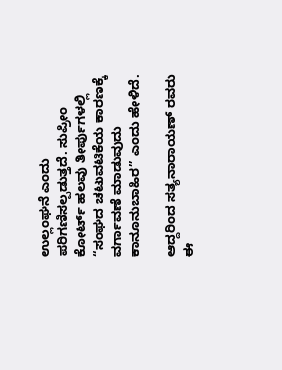ಉಲ್ಲಂಘನೆ ಎಂದು ಪರಿಗಣಿಸಲ್ಪಡುತ್ತದೆ. ಸುಪ್ರೀಂ ಕೋರ್ಟ್ ಹಲವು ತೀರ್ಪುಗಳಲ್ಲಿ “ಸಂಘದ ಚಟುವಟಿಕೆಯ ಕಾರಣಕ್ಕೆ ವರ್ಗಾವಣೆ ಮಾಡುವುದು ಕಾನೂನುಬಾಹಿರ” ಎಂದು ಹೇಳಿದೆ.

ಆದ್ದರಿಂದ ಸತ್ಯನಾರಾಯಣ್ ರವರು ಈ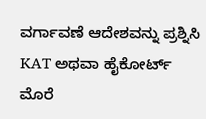ವರ್ಗಾವಣೆ ಆದೇಶವನ್ನು ಪ್ರಶ್ನಿಸಿ KAT ಅಥವಾ ಹೈಕೋರ್ಟ್ ಮೊರೆ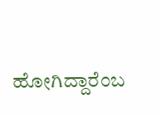ಹೋಗಿದ್ದಾರೆಂಬ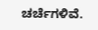ಚರ್ಚೆಗಳಿವೆ.